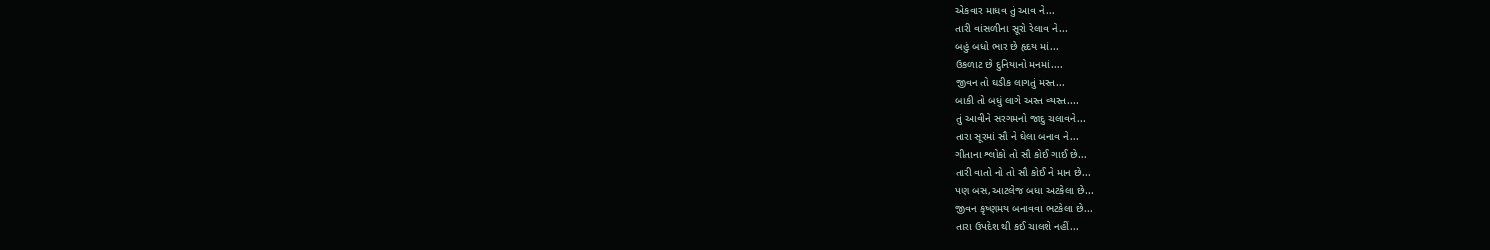એકવાર માધવ તું આવ ને...
તારી વાંસળીના સૂરો રેલાવ ને...
બહું બધો ભાર છે હૃદય માં...
ઉકળાટ છે દુનિયાનો મનમાં....
જીવન તો ઘડીક લાગતું મસ્ત...
બાકી તો બધું લાગે અસ્ત વ્યસ્ત....
તું આવીને સરગમનો જાદુ ચલાવને...
તારા સૂરમાં સૌ ને ઘેલા બનાવ ને...
ગીતાના શ્લોકો તો સૌ કોઈ ગાઈ છે...
તારી વાતો નો તો સૌ કોઈ ને માન છે...
પણ બસ,આટલેજ બધા અટકેલા છે...
જીવન કૃષ્ણમય બનાવવા ભટકેલા છે...
તારા ઉપદેશ થી કઈ ચાલશે નહીં...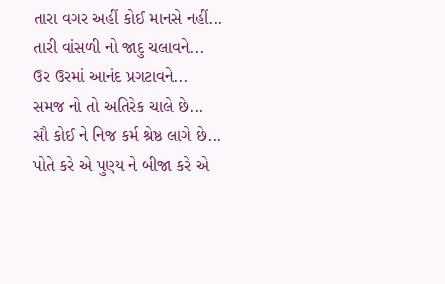તારા વગર અહીં કોઈ માનસે નહીં...
તારી વાંસળી નો જાદુ ચલાવને...
ઉર ઉરમાં આનંદ પ્રગટાવને...
સમજ નો તો અતિરેક ચાલે છે...
સૌ કોઈ ને નિજ કર્મ શ્રેષ્ઠ લાગે છે...
પોતે કરે એ પુણ્ય ને બીજા કરે એ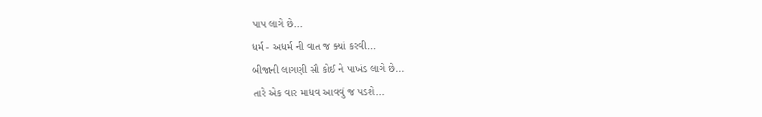પાપ લાગે છે...
ધર્મ - અધર્મ ની વાત જ ક્યાં કરવી...
બીજાની લાગણી સૌ કોઈ ને પાખંડ લાગે છે...
તારે એક વાર માધવ આવવું જ પડશે...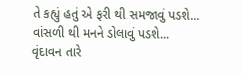તે કહ્યું હતું એ ફરી થી સમજાવું પડશે...
વાંસળી થી મનને ડોલાવું પડશે...
વૃંદાવન તારે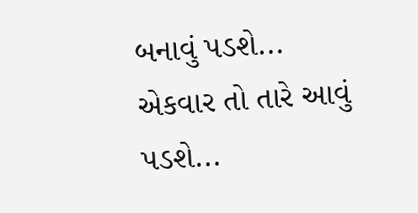બનાવું પડશે...
એકવાર તો તારે આવું પડશે...